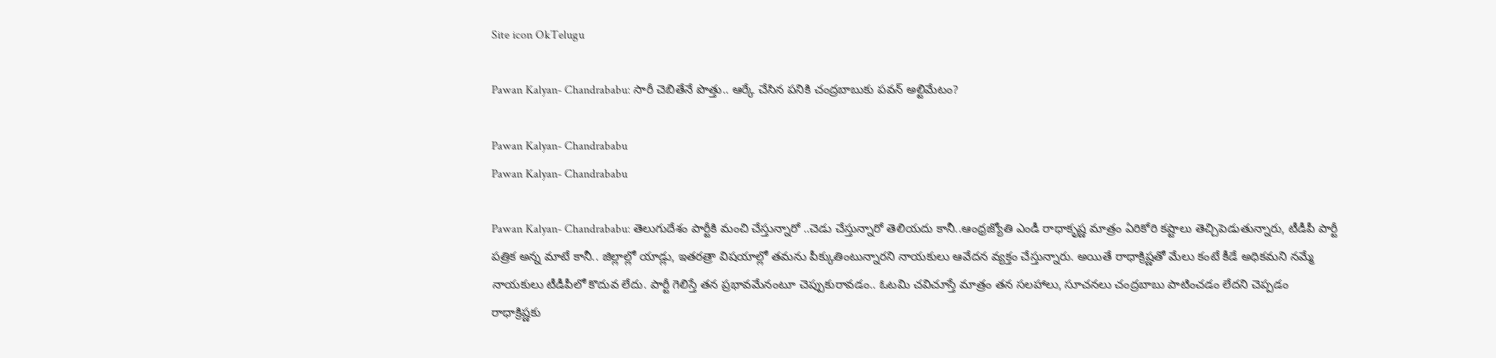Site icon OkTelugu

Pawan Kalyan- Chandrababu: సారీ చెబితేనే పొత్తు.. ఆర్కే చేసిన పనికి చంద్రబాబుకు పవన్ అల్టిమేటం?

Pawan Kalyan- Chandrababu
Pawan Kalyan- Chandrababu

Pawan Kalyan- Chandrababu: తెలుగుదేశం పార్టీకి మంచి చేస్తున్నారో ..చెడు చేస్తున్నారో తెలియదు కానీ..ఆంధ్రజ్యోతి ఎండీ రాధాకృష్ణ మాత్రం ఏరికోరి కష్టాలు తెచ్చిపెడుతున్నారు, టీడీపీ పార్టీ పత్రిక అన్న మాటే కానీ.. జిల్లాల్లో యాడ్లు, ఇతరత్రా విషయాల్లో తమను పీక్కుతింటున్నారని నాయకులు ఆవేదన వ్యక్తం చేస్తున్నారు. అయితే రాధాక్రిష్ణతో మేలు కంటే కీడే అధికమని నమ్మే నాయకులు టీడీపీలో కొదువ లేదు. పార్టీ గెలిస్తే తన ప్రభావమేనంటూ చెప్పుకురావడం.. ఓటమి చవిచూస్తే మాత్రం తన సలహాలు, సూచనలు చంద్రబాబు పాటించడం లేదని చెప్పడం రాధాక్రిష్ణకు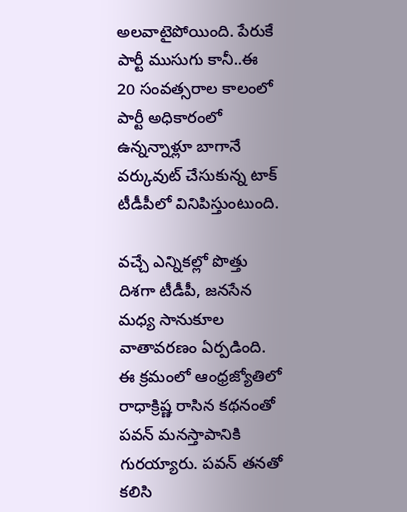అలవాటైపోయింది. పేరుకే పార్టీ ముసుగు కానీ..ఈ 20 సంవత్సరాల కాలంలో పార్టీ అధికారంలో ఉన్నన్నాళ్లూ బాగానే వర్కువుట్ చేసుకున్న టాక్ టీడీపీలో వినిపిస్తుంటుంది.

వచ్చే ఎన్నికల్లో పొత్తు దిశగా టీడీపీ, జనసేన మధ్య సానుకూల వాతావరణం ఏర్పడింది. ఈ క్రమంలో ఆంధ్రజ్యోతిలో రాధాక్రిష్ణ రాసిన కథనంతో పవన్ మనస్తాపానికి గురయ్యారు. పవన్ తనతో కలిసి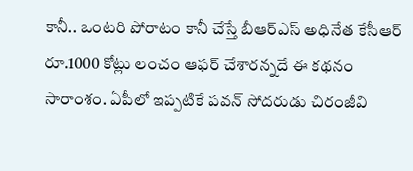కానీ.. ఒంటరి పోరాటం కానీ చేస్తే బీఆర్ఎస్ అధినేత కేసీఆర్ రూ.1000 కోట్లు లంచం ఆఫర్ చేశారన్నదే ఈ కథనం సారాంశం. ఏపీలో ఇప్పటికే పవన్ సోదరుడు చిరంజీవి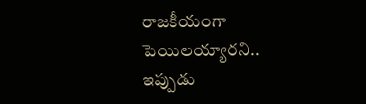రాజకీయంగా పెయిలయ్యారని.. ఇప్పుడు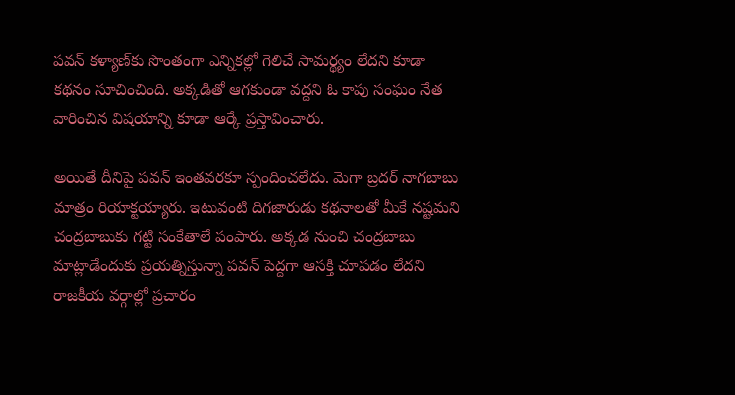పవన్ కళ్యాణ్‌కు సొంతంగా ఎన్నికల్లో గెలిచే సామర్థ్యం లేదని కూడా కథనం సూచించింది. అక్కడితో ఆగకుండా వద్దని ఓ కాపు సంఘం నేత వారించిన విషయాన్ని కూడా ఆర్కే ప్రస్తావించారు.

అయితే దీనిపై పవన్ ఇంతవరకూ స్పందించలేదు. మెగా బ్రదర్ నాగబాబు మాత్రం రియాక్టయ్యారు. ఇటువంటి దిగజారుడు కథనాలతో మీకే నష్టమని చంద్రబాబుకు గట్టి సంకేతాలే పంపారు. అక్కడ నుంచి చంద్రబాబు మాట్లాడేందుకు ప్రయత్నిస్తున్నా పవన్ పెద్దగా ఆసక్తి చూపడం లేదని రాజకీయ వర్గాల్లో ప్రచారం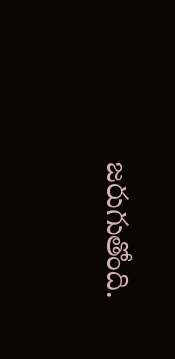జరుగుతోంది.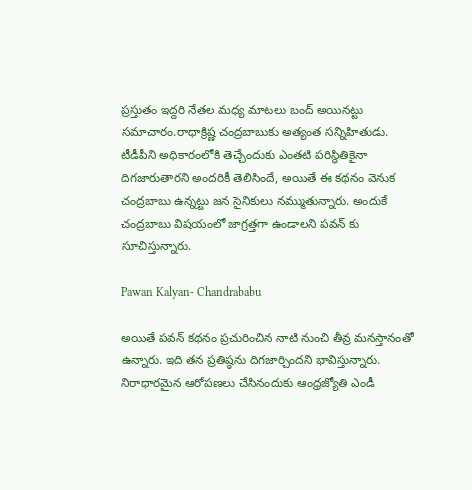ప్రస్తుతం ఇద్దరి నేతల మధ్య మాటలు బంద్ అయినట్టు సమాచారం.రాధాక్రిష్ణ చంద్రబాబుకు అత్యంత సన్నిహితుడు. టీడీపీని అధికారంలోకి తెచ్చేందుకు ఎంతటి పరిస్థితికైనా దిగజారుతారని అందరికీ తెలిసిందే, అయితే ఈ కథనం వెనుక చంద్రబాబు ఉన్నట్టు జన సైనికులు నమ్ముతున్నారు. అందుకే చంద్రబాబు విషయంలో జాగ్రత్తగా ఉండాలని పవన్ కు సూచిస్తున్నారు.

Pawan Kalyan- Chandrababu

అయితే పవన్ కథనం ప్రచురించిన నాటి నుంచి తీవ్ర మనస్తానంతో ఉన్నారు. ఇది తన ప్రతిష్ఠను దిగజార్చిందని భావిస్తున్నారు. నిరాధారమైన ఆరోపణలు చేసినందుకు ఆంధ్రజ్యోతి ఎండీ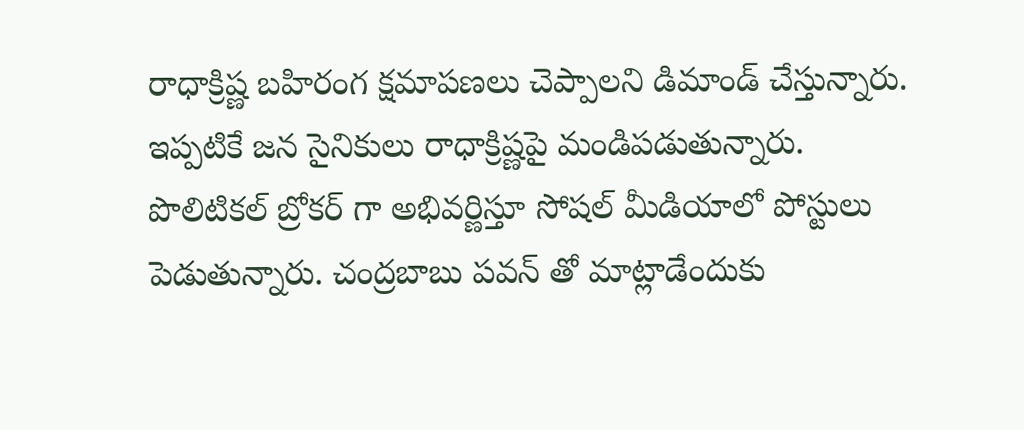రాధాక్రిష్ణ బహిరంగ క్షమాపణలు చెప్పాలని డిమాండ్ చేస్తున్నారు. ఇప్పటికే జన సైనికులు రాధాక్రిష్ణపై మండిపడుతున్నారు. పొలిటికల్ బ్రోకర్ గా అభివర్ణిస్తూ సోషల్ మీడియాలో పోస్టులు పెడుతున్నారు. చంద్రబాబు పవన్ తో మాట్లాడేందుకు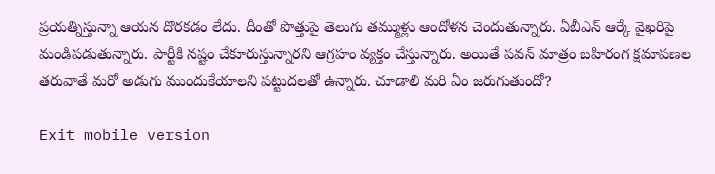ప్రయత్నిస్తున్నా ఆయన దొరకడం లేదు. దీంతో పొత్తుపై తెలుగు తమ్ముళ్లు ఆందోళన చెందుతున్నారు. ఏబీఎన్ ఆర్కే వైఖరిపై మండిపడుతున్నారు. పార్టీకి నష్టం చేకూరుస్తున్నారని ఆగ్రహం వ్యక్తం చేస్తున్నారు. అయితే పవన్ మాత్రం బహిరంగ క్షమాపణల తరువాతే మరో అడుగు ముందుకేయాలని పట్టుదలతో ఉన్నారు. చూడాలి మరి ఏం జరుగుతుందో?

Exit mobile version